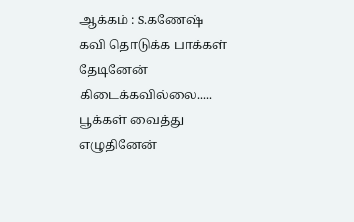ஆக்கம் : S.கணேஷ்
கவி தொடுக்க பாக்கள் தேடினேன்
கிடைக்கவில்லை.....
பூக்கள் வைத்து எழுதினேன்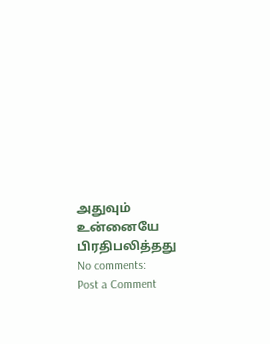அதுவும் உன்னையே பிரதிபலித்தது
No comments:
Post a Comment